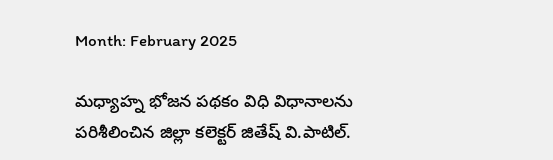Month: February 2025

మధ్యాహ్న భోజన పథకం విధి విధానాలను పరిశీలించిన జిల్లా కలెక్టర్ జితేష్ వి.పాటిల్.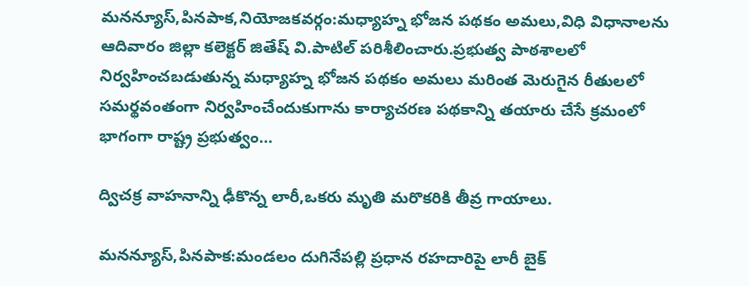మనన్యూస్,పినపాక,నియోజకవర్గం:మధ్యాహ్న భోజన పథకం అమలు,విధి విధానాలను ఆదివారం జిల్లా కలెక్టర్ జితేష్ వి.పాటిల్ పరిశీలించారు.ప్రభుత్వ పాఠశాలలో నిర్వహించబడుతున్న మధ్యాహ్న భోజన పథకం అమలు మరింత మెరుగైన రీతులలో సమర్థవంతంగా నిర్వహించేందుకుగాను కార్యాచరణ పథకాన్ని తయారు చేసే క్రమంలో భాగంగా రాష్ట్ర ప్రభుత్వం…

ద్విచక్ర వాహనాన్ని ఢీకొన్న లారీ,ఒకరు మృతి మరొకరికి తీవ్ర గాయాలు.

మనన్యూస్,పినపాక:మండలం దుగినేపల్లి ప్రధాన రహదారిపై లారీ బైక్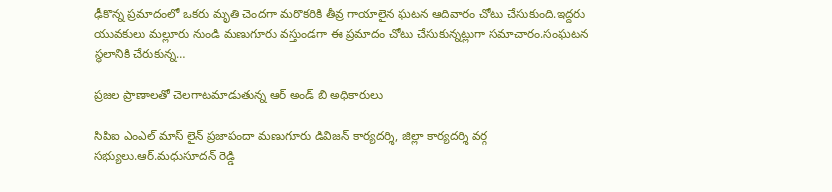ఢీకొన్న ప్రమాదంలో ఒకరు మృతి చెందగా మరొకరికి తీవ్ర గాయాలైన ఘటన ఆదివారం చోటు చేసుకుంది.ఇద్దరు యువకులు మల్లూరు నుండి మణుగూరు వస్తుండగా ఈ ప్రమాదం చోటు చేసుకున్నట్లుగా సమాచారం.సంఘటన స్థలానికి చేరుకున్న…

ప్రజల ప్రాణాలతో చెలగాటమాడుతున్న ఆర్ అండ్ బి అధికారులు

సిపిఐ ఎంఎల్ మాస్ లైన్ ప్రజాపందా మణుగూరు డివిజన్ కార్యదర్శి, జిల్లా కార్యదర్శి వర్గ సభ్యులు.ఆర్.మధుసూదన్ రెడ్డి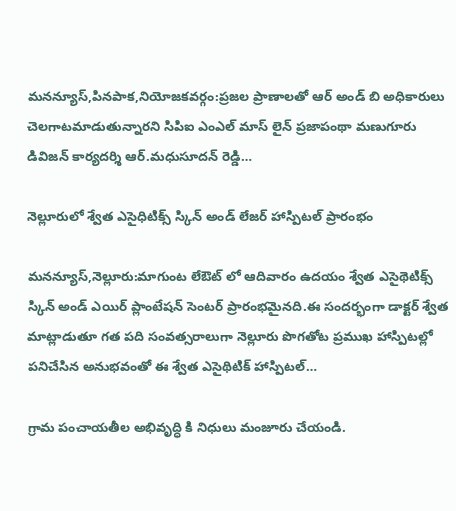మనన్యూస్,పినపాక,నియోజకవర్గం:ప్రజల ప్రాణాలతో ఆర్ అండ్ బి అధికారులు చెలగాటమాడుతున్నారని సిపిఐ ఎంఎల్ మాస్ లైన్ ప్రజాపంథా మణుగూరు డివిజన్ కార్యదర్శి ఆర్.మధుసూదన్ రెడ్డి…

నెల్లూరులో శ్వేత ఎసైధిటిక్స్ స్కిన్ అండ్ లేజర్ హాస్పిటల్ ప్రారంభం

మనన్యూస్,నెల్లూరు:మాగుంట లేఔట్ లో ఆదివారం ఉదయం శ్వేత ఎసైథెటిక్స్ స్కిన్ అండ్ ఎయిర్ ప్లాంటేషన్ సెంటర్ ప్రారంభమైనది.ఈ సందర్భంగా డాక్టర్ శ్వేత మాట్లాడుతూ గత పది సంవత్సరాలుగా నెల్లూరు పొగతోట ప్రముఖ హాస్పిటల్లో పనిచేసిన అనుభవంతో ఈ శ్వేత ఎసైథిటిక్ హాస్పిటల్…

గ్రామ పంచాయతీల అభివృద్ధి కి నిధులు మంజూరు చేయండి.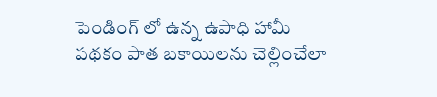పెండింగ్ లో ఉన్న ఉపాధి హామీ పథకం పాత బకాయిలను చెల్లించేలా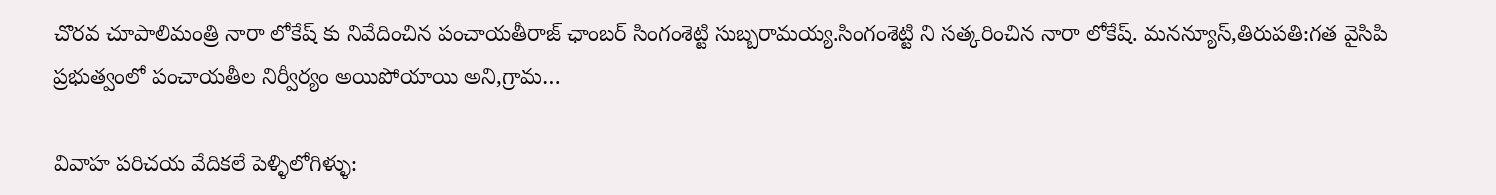చొరవ చూపాలిమంత్రి నారా లోకేష్ కు నివేదించిన పంచాయతీరాజ్ ఛాంబర్ సింగంశెట్టి సుబ్బరామయ్య.సింగంశెట్టి ని సత్కరించిన నారా లోకేష్. మనన్యూస్,తిరుపతి:గత వైసిపి ప్రభుత్వంలో పంచాయతీల నిర్వీర్యం అయిపోయాయి అని,గ్రామ…

వివాహ పరిచయ వేదికలే పెళ్ళిలోగిళ్ళు: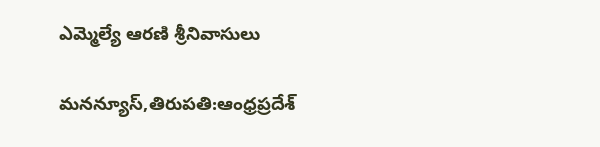ఎమ్మెల్యే ఆరణి శ్రీనివాసులు

మనన్యూస్,తిరుపతి:ఆంధ్రప్రదేశ్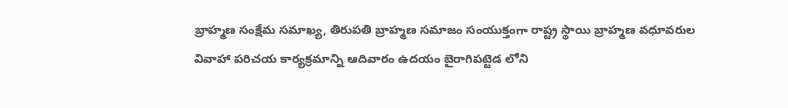బ్రాహ్మణ సంక్షేమ సమాఖ్య, తిరుపతి బ్రాహ్మణ సమాజం సంయుక్తంగా రాష్ట్ర స్థాయి బ్రాహ్మణ వధూవరుల వివాహా పరిచయ కార్యక్రమాన్ని ఆదివారం ఉదయం బైరాగిపట్టెడ లోని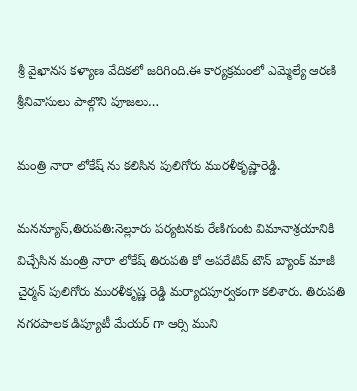శ్రీ వైఖానస కళ్యాణ వేదికలో జరిగింది.ఈ కార్యక్రమంలో ఎమ్మెల్యే ఆరణి శ్రీనివాసులు పాల్గొని పూజలు…

మంత్రి నారా లోకేష్ ను కలిసిన పులిగోరు మురళీకృష్ణారెడ్డి.

మనన్యూస్,తిరుపతి:నెల్లూరు పర్యటనకు రేణిగుంట విమానాశ్రయానికి విచ్చేసిన మంత్రి నారా లోకేష్ తిరుపతి కో అపరేటివ్ టౌన్ బ్యాంక్ మాజీ చైర్మన్ పులిగోరు మురళీకృష్ణ రెడ్డి మర్యాదపూర్వకంగా కలిశారు. తిరుపతి నగరపాలక డిప్యూటీ మేయర్ గా ఆర్సి ముని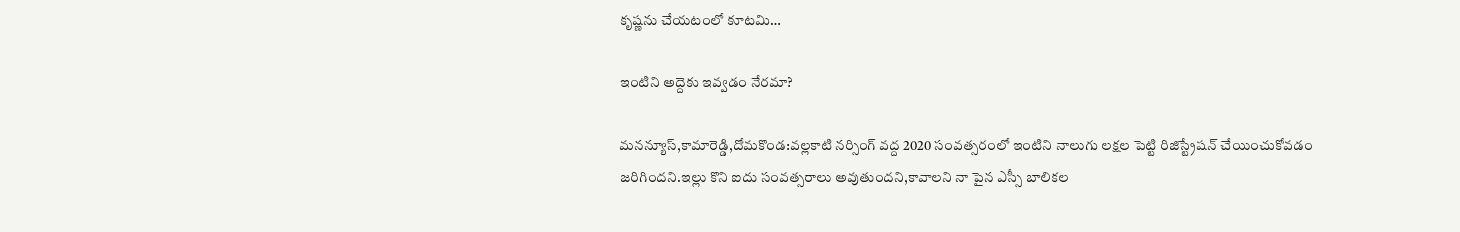కృష్ణను చేయటంలో కూటమి…

ఇంటిని అద్దెకు ఇవ్వడం నేరమా?

మనన్యూస్,కామారెడ్డి,దోమకొండ:వల్లకాటి నర్సింగ్ వద్ద 2020 సంవత్సరంలో ఇంటిని నాలుగు లక్షల పెట్టి రిజిస్ట్రేషన్ చేయించుకోవడం జరిగిందని.ఇల్లు కొని ఐదు సంవత్సరాలు అవుతుందని,కావాలని నా పైన ఎస్సీ బాలికల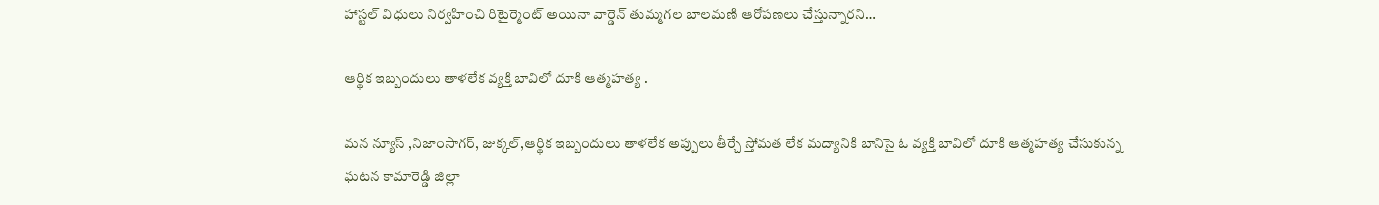హాస్టల్ విధులు నిర్వహించి రిటైర్మెంట్ అయినా వార్డెన్ తుమ్మగల బాలమణి ఆరోపణలు చేస్తున్నారని…

ఆర్థిక ఇబ్బందులు తాళలేక వ్యక్తి బావిలో దూకి ఆత్మహత్య .

మన న్యూస్ ,నిజాంసాగర్, జుక్కల్,ఆర్థిక ఇబ్బందులు తాళలేక అప్పులు తీర్చే స్తోమత లేక మద్యానికి బానిసై ఓ వ్యక్తి బావిలో దూకి ఆత్మహత్య చేసుకున్న ఘటన కామారెడ్డి జిల్లా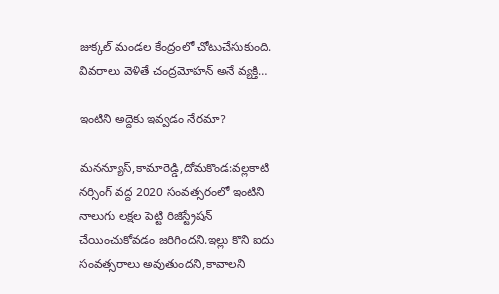జుక్కల్ మండల కేంద్రంలో చోటుచేసుకుంది. వివరాలు వెళితే చంద్రమోహన్ అనే వ్యక్తి…

ఇంటిని అద్దెకు ఇవ్వడం నేరమా?

మనన్యూస్,కామారెడ్డి,దోమకొండ:వల్లకాటి నర్సింగ్ వద్ద 2020 సంవత్సరంలో ఇంటిని నాలుగు లక్షల పెట్టి రిజిస్ట్రేషన్ చేయించుకోవడం జరిగిందని.ఇల్లు కొని ఐదు సంవత్సరాలు అవుతుందని,కావాలని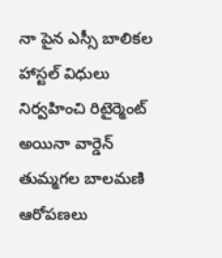నా పైన ఎస్సీ బాలికల హాస్టల్ విధులు నిర్వహించి రిటైర్మెంట్ అయినా వార్డెన్ తుమ్మగల బాలమణి ఆరోపణలు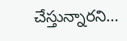చేస్తున్నారని…